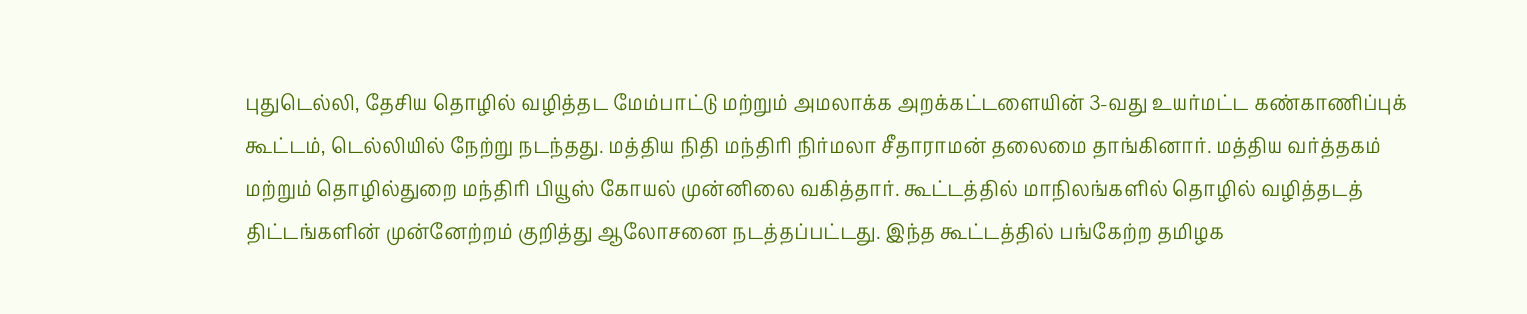புதுடெல்லி, தேசிய தொழில் வழித்தட மேம்பாட்டு மற்றும் அமலாக்க அறக்கட்டளையின் 3-வது உயர்மட்ட கண்காணிப்புக் கூட்டம், டெல்லியில் நேற்று நடந்தது. மத்திய நிதி மந்திரி நிர்மலா சீதாராமன் தலைமை தாங்கினார். மத்திய வர்த்தகம் மற்றும் தொழில்துறை மந்திரி பியூஸ் கோயல் முன்னிலை வகித்தார். கூட்டத்தில் மாநிலங்களில் தொழில் வழித்தடத் திட்டங்களின் முன்னேற்றம் குறித்து ஆலோசனை நடத்தப்பட்டது. இந்த கூட்டத்தில் பங்கேற்ற தமிழக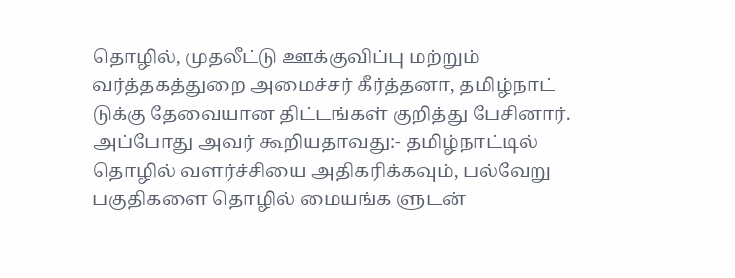தொழில், முதலீட்டு ஊக்குவிப்பு மற்றும் வர்த்தகத்துறை அமைச்சர் கீர்த்தனா, தமிழ்நாட் டுக்கு தேவையான திட்டங்கள் குறித்து பேசினார். அப்போது அவர் கூறியதாவது:- தமிழ்நாட்டில் தொழில் வளர்ச்சியை அதிகரிக்கவும், பல்வேறு பகுதிகளை தொழில் மையங்க ளுடன்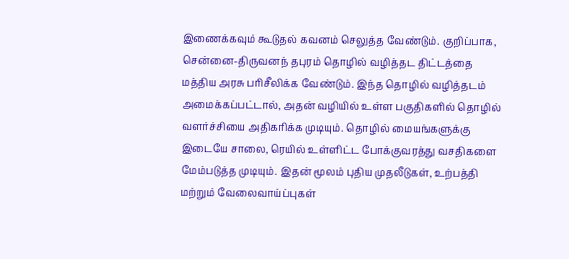இணைக்கவும் கூடுதல் கவனம் செலுத்த வேண்டும். குறிப்பாக, சென்னை-திருவனந் தபுரம் தொழில் வழித்தட திட்டத்தை மத்திய அரசு பரிசீலிக்க வேண்டும். இந்த தொழில் வழித்தடம் அமைக்கப்பட்டால், அதன் வழியில் உள்ள பகுதிகளில் தொழில் வளர்ச்சியை அதிகரிக்க முடியும். தொழில் மையங்களுக்கு இடையே சாலை, ரெயில் உள்ளிட்ட போக்குவரத்து வசதிகளை மேம்படுத்த முடியும். இதன் மூலம் புதிய முதலீடுகள், உற்பத்தி மற்றும் வேலைவாய்ப்புகள்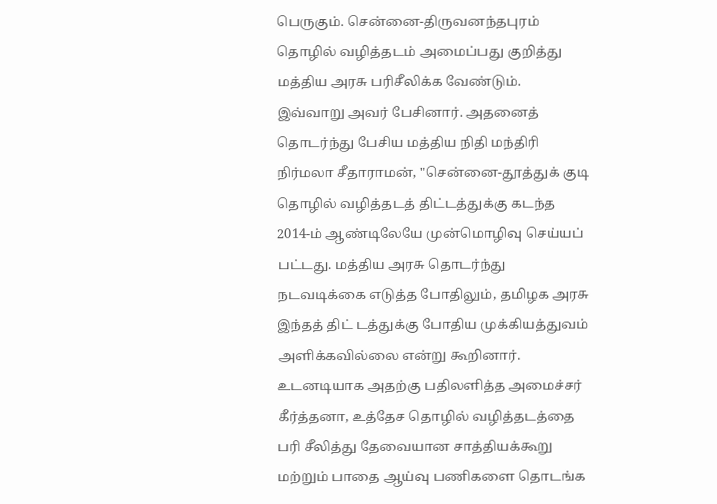பெருகும். சென்னை-திருவனந்தபுரம் தொழில் வழித்தடம் அமைப்பது குறித்து மத்திய அரசு பரிசீலிக்க வேண்டும். இவ்வாறு அவர் பேசினார். அதனைத் தொடர்ந்து பேசிய மத்திய நிதி மந்திரி நிர்மலா சீதாராமன், "சென்னை-தூத்துக் குடி தொழில் வழித்தடத் திட்டத்துக்கு கடந்த 2014-ம் ஆண்டிலேயே முன்மொழிவு செய்யப் பட்டது. மத்திய அரசு தொடர்ந்து நடவடிக்கை எடுத்த போதிலும், தமிழக அரசு இந்தத் திட் டத்துக்கு போதிய முக்கியத்துவம் அளிக்கவில்லை என்று கூறினார். உடனடியாக அதற்கு பதிலளித்த அமைச்சர் கீர்த்தனா, உத்தேச தொழில் வழித்தடத்தை பரி சீலித்து தேவையான சாத்தியக்கூறு மற்றும் பாதை ஆய்வு பணிகளை தொடங்க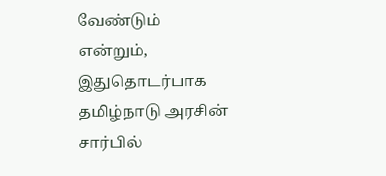வேண்டும் என்றும், இதுதொடர்பாக தமிழ்நாடு அரசின் சார்பில்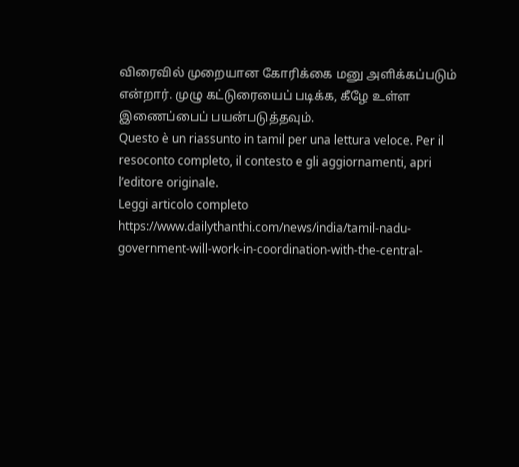விரைவில் முறையான கோரிக்கை மனு அளிக்கப்படும் என்றார். முழு கட்டுரையைப் படிக்க, கீழே உள்ள இணைப்பைப் பயன்படுத்தவும்.
Questo è un riassunto in tamil per una lettura veloce. Per il resoconto completo, il contesto e gli aggiornamenti, apri l’editore originale.
Leggi articolo completo
https://www.dailythanthi.com/news/india/tamil-nadu-government-will-work-in-coordination-with-the-central-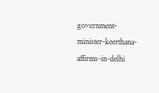government-minister-keerthana-affirms-in-delhi